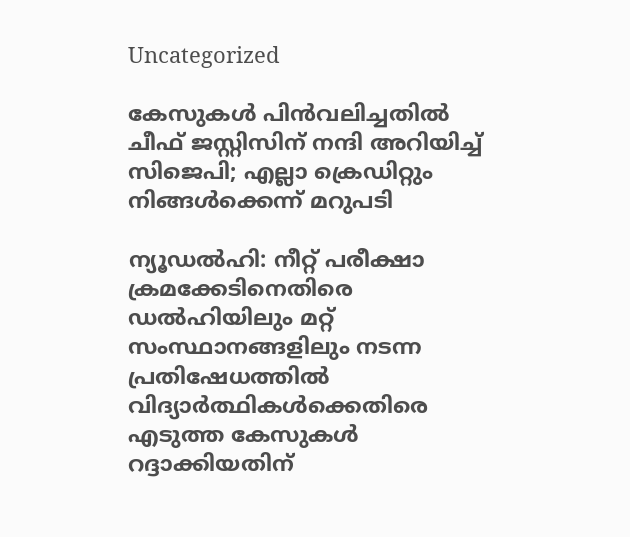Uncategorized

കേസുകള്‍ പിന്‍വലിച്ചതില്‍ ചീഫ് ജസ്റ്റിസിന് നന്ദി അറിയിച്ച് സിജെപി; എല്ലാ ക്രെഡിറ്റും നിങ്ങള്‍ക്കെന്ന് മറുപടി

ന്യൂഡല്‍ഹി: നീറ്റ് പരീക്ഷാ ക്രമക്കേടിനെതിരെ ഡല്‍ഹിയിലും മറ്റ് സംസ്ഥാനങ്ങളിലും നടന്ന പ്രതിഷേധത്തില്‍ വിദ്യാര്‍ത്ഥികള്‍ക്കെതിരെ എടുത്ത കേസുകള്‍ റദ്ദാക്കിയതിന്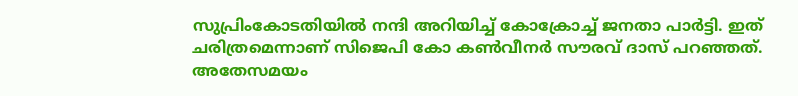സുപ്രിംകോടതിയില്‍ നന്ദി അറിയിച്ച് കോക്രോച്ച് ജനതാ പാർട്ടി. ഇത് ചരിത്രമെന്നാണ് സിജെപി കോ കണ്‍വീനര്‍ സൗരവ് ദാസ് പറഞ്ഞത്. അതേസമയം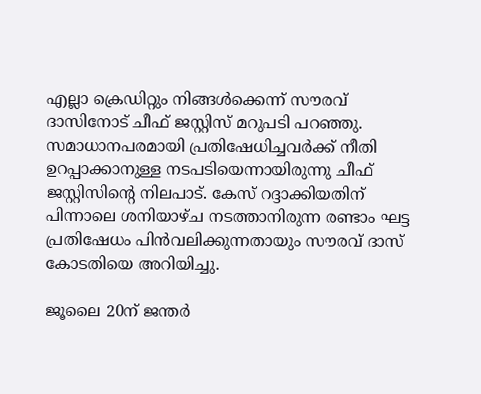എല്ലാ ക്രെഡിറ്റും നിങ്ങള്‍ക്കെന്ന് സൗരവ് ദാസിനോട് ചീഫ് ജസ്റ്റിസ് മറുപടി പറഞ്ഞു. സമാധാനപരമായി പ്രതിഷേധിച്ചവര്‍ക്ക് നീതി ഉറപ്പാക്കാനുള്ള നടപടിയെന്നായിരുന്നു ചീഫ് ജസ്റ്റിസിന്റെ നിലപാട്. കേസ് റദ്ദാക്കിയതിന് പിന്നാലെ ശനിയാഴ്ച നടത്താനിരുന്ന രണ്ടാം ഘട്ട പ്രതിഷേധം പിന്‍വലിക്കുന്നതായും സൗരവ് ദാസ് കോടതിയെ അറിയിച്ചു.

ജൂലൈ 20ന് ജന്തര്‍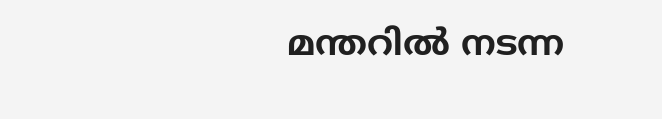മന്തറില്‍ നടന്ന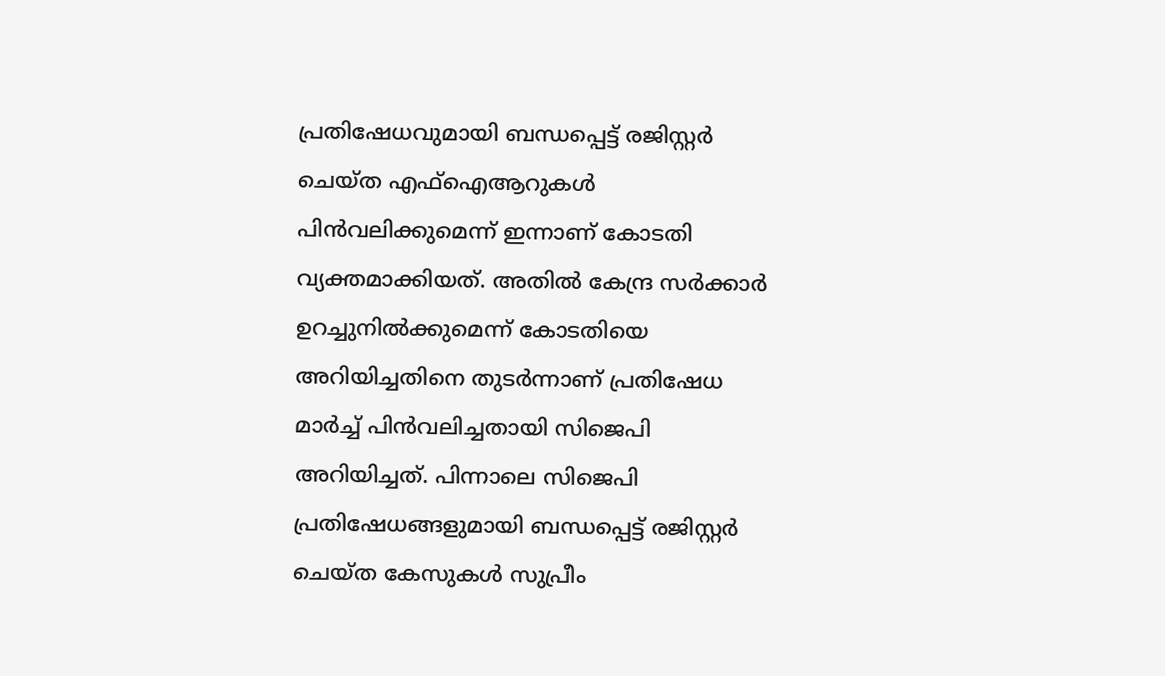പ്രതിഷേധവുമായി ബന്ധപ്പെട്ട് രജിസ്റ്റര്‍ ചെയ്ത എഫ്ഐആറുകള്‍ പിന്‍വലിക്കുമെന്ന് ഇന്നാണ് കോടതി വ്യക്തമാക്കിയത്. അതില്‍ കേന്ദ്ര സര്‍ക്കാര്‍ ഉറച്ചുനില്‍ക്കുമെന്ന് കോടതിയെ അറിയിച്ചതിനെ തുടര്‍ന്നാണ് പ്രതിഷേധ മാര്‍ച്ച് പിന്‍വലിച്ചതായി സിജെപി അറിയിച്ചത്. പിന്നാലെ സിജെപി പ്രതിഷേധങ്ങളുമായി ബന്ധപ്പെട്ട് രജിസ്റ്റര്‍ ചെയ്ത കേസുകള്‍ സുപ്രീം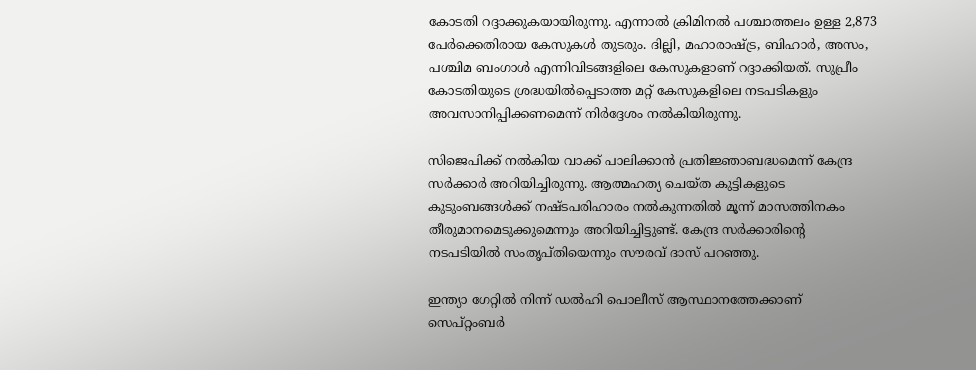കോടതി റദ്ദാക്കുകയായിരുന്നു. എന്നാല്‍ ക്രിമിനല്‍ പശ്ചാത്തലം ഉള്ള 2,873 പേര്‍ക്കെതിരായ കേസുകള്‍ തുടരും. ദില്ലി, മഹാരാഷ്ട്ര, ബിഹാര്‍, അസം, പശ്ചിമ ബംഗാള്‍ എന്നിവിടങ്ങളിലെ കേസുകളാണ് റദ്ദാക്കിയത്. സുപ്രീം കോടതിയുടെ ശ്രദ്ധയില്‍പ്പെടാത്ത മറ്റ് കേസുകളിലെ നടപടികളും അവസാനിപ്പിക്കണമെന്ന് നിര്‍ദ്ദേശം നല്‍കിയിരുന്നു.

സിജെപിക്ക് നല്‍കിയ വാക്ക് പാലിക്കാന്‍ പ്രതിജ്ഞാബദ്ധമെന്ന് കേന്ദ്ര സര്‍ക്കാര്‍ അറിയിച്ചിരുന്നു. ആത്മഹത്യ ചെയ്ത കുട്ടികളുടെ കുടുംബങ്ങള്‍ക്ക് നഷ്ടപരിഹാരം നല്‍കുന്നതില്‍ മൂന്ന് മാസത്തിനകം തീരുമാനമെടുക്കുമെന്നും അറിയിച്ചിട്ടുണ്ട്. കേന്ദ്ര സര്‍ക്കാരിന്റെ നടപടിയില്‍ സംതൃപ്തിയെന്നും സൗരവ് ദാസ് പറഞ്ഞു.

ഇന്ത്യാ ഗേറ്റില്‍ നിന്ന് ഡല്‍ഹി പൊലീസ് ആസ്ഥാനത്തേക്കാണ് സെപ്റ്റംബര്‍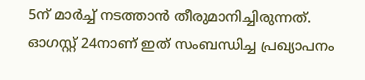5ന് മാര്‍ച്ച് നടത്താന്‍ തീരുമാനിച്ചിരുന്നത്. ഓഗസ്റ്റ് 24നാണ് ഇത് സംബന്ധിച്ച പ്രഖ്യാപനം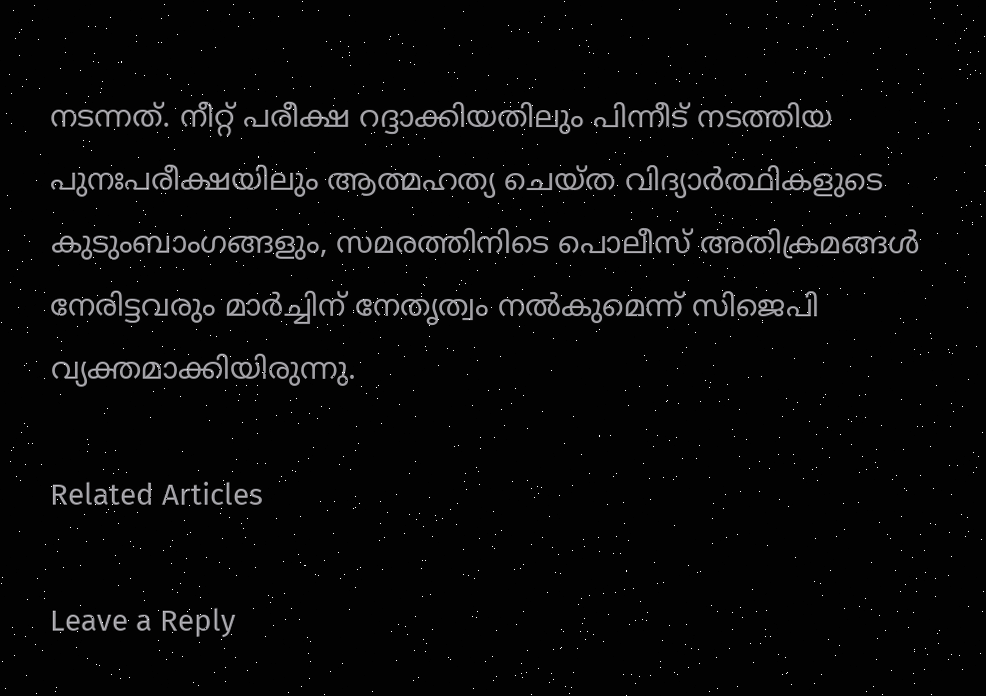നടന്നത്. നീറ്റ് പരീക്ഷ റദ്ദാക്കിയതിലും പിന്നീട് നടത്തിയ പുനഃപരീക്ഷയിലും ആത്മഹത്യ ചെയ്ത വിദ്യാര്‍ത്ഥികളുടെ കുടുംബാംഗങ്ങളും, സമരത്തിനിടെ പൊലീസ് അതിക്രമങ്ങള്‍ നേരിട്ടവരും മാര്‍ച്ചിന് നേതൃത്വം നല്‍കുമെന്ന് സിജെപി വ്യക്തമാക്കിയിരുന്നു.

Related Articles

Leave a Reply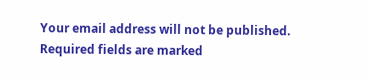Your email address will not be published. Required fields are marked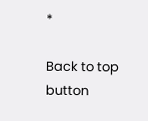*

Back to top button